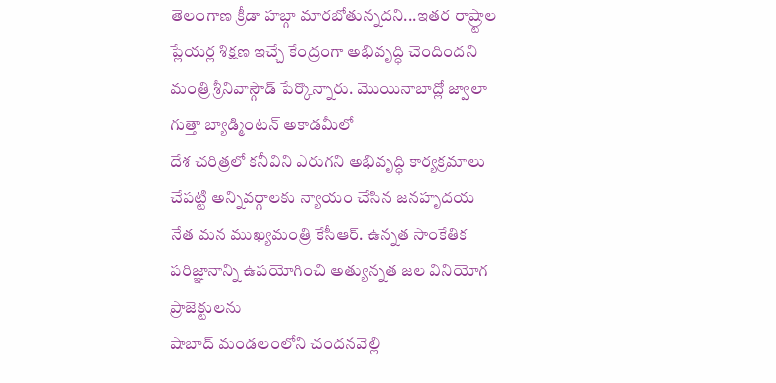తెలంగాణ క్రీడా హబ్గా మారబోతున్నదని...ఇతర రాష్ర్టాల ప్లేయర్ల శిక్షణ ఇచ్చే కేంద్రంగా అభివృద్ధి చెందిందని మంత్రి శ్రీనివాస్గౌడ్ పేర్కొన్నారు. మొయినాబాద్లో జ్వాలా గుత్తా బ్యాడ్మింటన్ అకాడమీలో
దేశ చరిత్రలో కనీవిని ఎరుగని అభివృద్ధి కార్యక్రమాలు చేపట్టి అన్నివర్గాలకు న్యాయం చేసిన జనహృదయ నేత మన ముఖ్యమంత్రి కేసీఆర్. ఉన్నత సాంకేతిక పరిజ్ఞానాన్ని ఉపయోగించి అత్యున్నత జల వినియోగ ప్రాజెక్టులను
షాబాద్ మండలంలోని చందనవెల్లి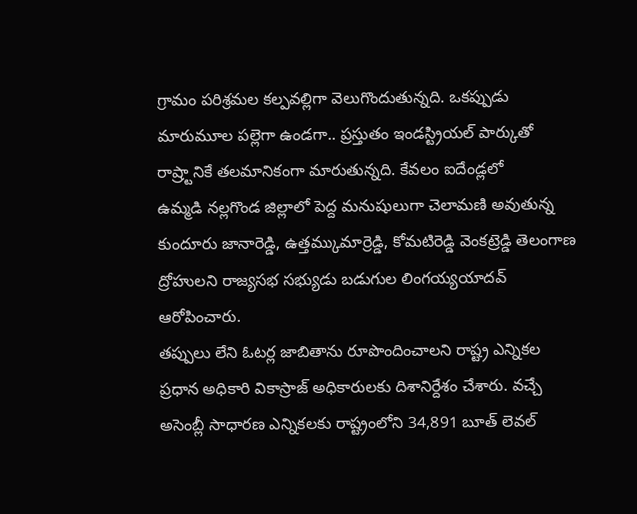గ్రామం పరిశ్రమల కల్పవల్లిగా వెలుగొందుతున్నది. ఒకప్పుడు మారుమూల పల్లెగా ఉండగా.. ప్రస్తుతం ఇండస్ట్రియల్ పార్కుతో రాష్ర్టానికే తలమానికంగా మారుతున్నది. కేవలం ఐదేండ్లలో
ఉమ్మడి నల్లగొండ జిల్లాలో పెద్ద మనుషులుగా చెలామణి అవుతున్న కుందూరు జానారెడ్డి, ఉత్తమ్కుమార్రెడ్డి, కోమటిరెడ్డి వెంకట్రెడ్డి తెలంగాణ ద్రోహులని రాజ్యసభ సభ్యుడు బడుగుల లింగయ్యయాదవ్ ఆరోపించారు.
తప్పులు లేని ఓటర్ల జాబితాను రూపొందించాలని రాష్ట్ర ఎన్నికల ప్రధాన అధికారి వికాస్రాజ్ అధికారులకు దిశానిర్దేశం చేశారు. వచ్చే అసెంబ్లీ సాధారణ ఎన్నికలకు రాష్ట్రంలోని 34,891 బూత్ లెవల్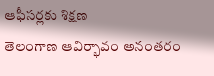ఆఫీసర్లకు శిక్షణ
తెలంగాణ ఆవిర్భావం అనంతరం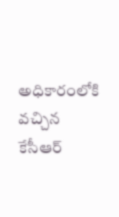అధికారంలోకి వచ్చిన కేసీఆర్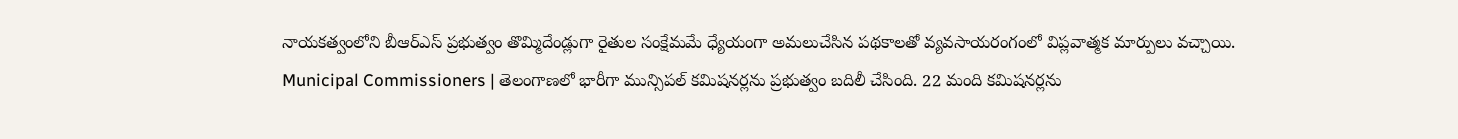నాయకత్వంలోని బీఆర్ఎస్ ప్రభుత్వం తొమ్మిదేండ్లుగా రైతుల సంక్షేమమే ధ్యేయంగా అమలుచేసిన పథకాలతో వ్యవసాయరంగంలో విప్లవాత్మక మార్పులు వచ్చాయి.
Municipal Commissioners | తెలంగాణలో భారీగా మున్సిపల్ కమిషనర్లను ప్రభుత్వం బదిలీ చేసింది. 22 మంది కమిషనర్లను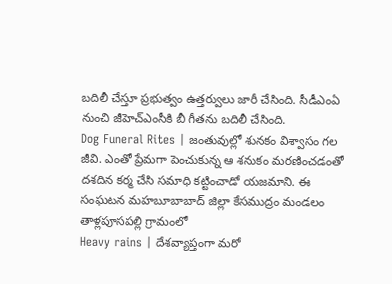బదిలీ చేస్తూ ప్రభుత్వం ఉత్తర్వులు జారీ చేసింది. సీడీఎంఏ నుంచి జీహెచ్ఎంసీకి బీ గీతను బదిలీ చేసింది.
Dog Funeral Rites | జంతువుల్లో శునకం విశ్వాసం గల జీవి. ఎంతో ప్రేమగా పెంచుకున్న ఆ శనుకం మరణించడంతో దశదిన కర్మ చేసి సమాధి కట్టించాడో యజమాని. ఈ సంఘటన మహబూబాబాద్ జిల్లా కేసముద్రం మండలం తాళ్లపూసపల్లి గ్రామంలో
Heavy rains | దేశవ్యాప్తంగా మరో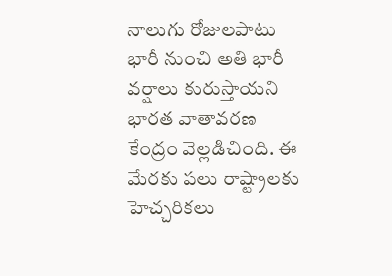నాలుగు రోజులపాటు భారీ నుంచి అతి భారీ వర్షాలు కురుస్తాయని భారత వాతావరణ కేంద్రం వెల్లడిచింది. ఈ మేరకు పలు రాష్ట్రాలకు హెచ్చరికలు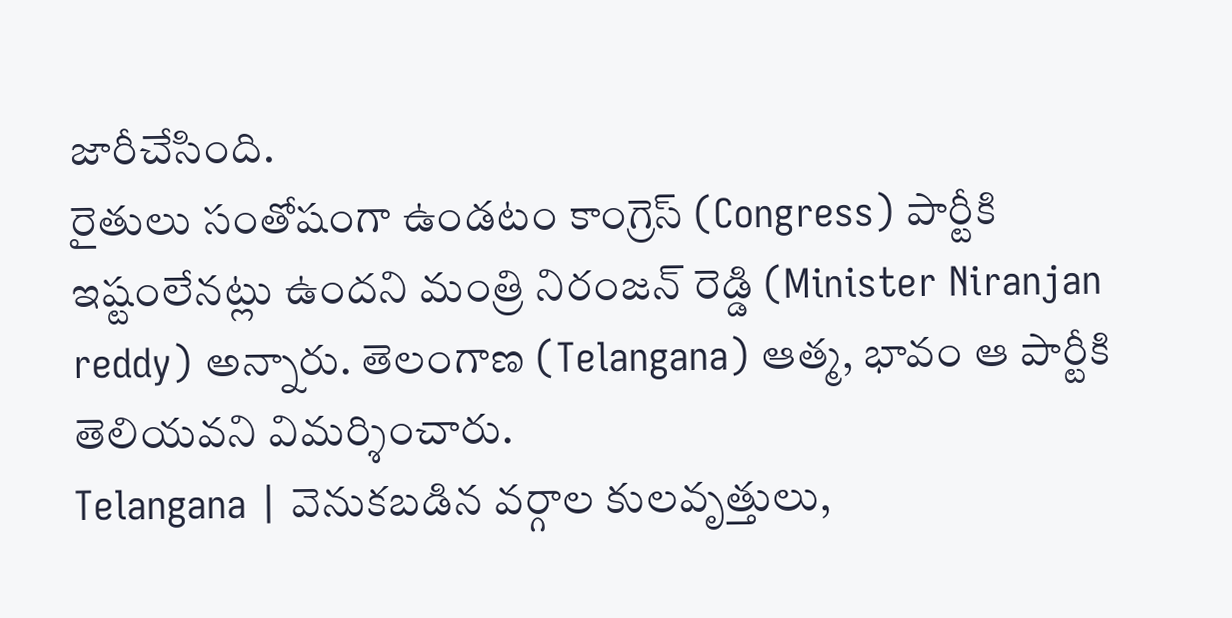జారీచేసింది.
రైతులు సంతోషంగా ఉండటం కాంగ్రెస్ (Congress) పార్టీకి ఇష్టంలేనట్లు ఉందని మంత్రి నిరంజన్ రెడ్డి (Minister Niranjan reddy) అన్నారు. తెలంగాణ (Telangana) ఆత్మ, భావం ఆ పార్టీకి తెలియవని విమర్శించారు.
Telangana | వెనుకబడిన వర్గాల కులవృత్తులు,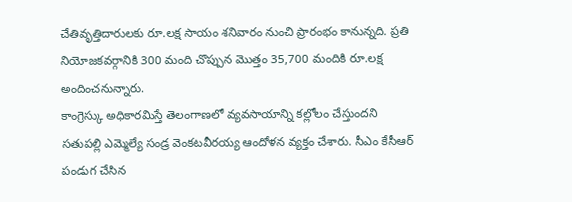చేతివృత్తిదారులకు రూ.లక్ష సాయం శనివారం నుంచి ప్రారంభం కానున్నది. ప్రతి నియోజకవర్గానికి 300 మంది చొప్పున మొత్తం 35,700 మందికి రూ.లక్ష అందించనున్నారు.
కాంగ్రెస్కు అధికారమిస్తే తెలంగాణలో వ్యవసాయాన్ని కల్లోలం చేస్తుందని సతుపల్లి ఎమ్మెల్యే సండ్ర వెంకటవీరయ్య ఆందోళన వ్యక్తం చేశారు. సీఎం కేసీఆర్ పండుగ చేసిన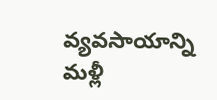వ్యవసాయాన్ని మళ్లీ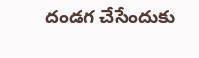దండగ చేసేందుకు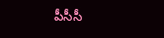పీసీసీ